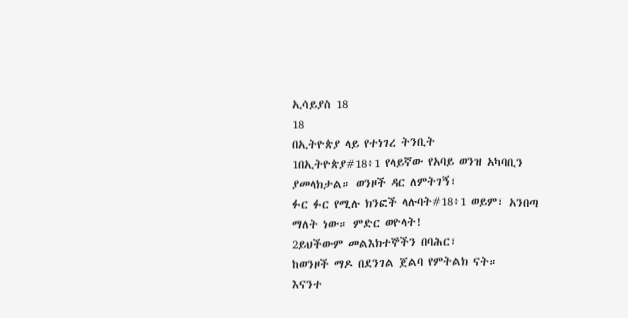ኢሳይያስ 18
18
በኢትዮጵያ ላይ የተነገረ ትንቢት
1በኢትዮጵያ#18፥1 የላይኛው የአባይ ወንዝ አካባቢን ያመላክታል። ወንዞች ዳር ለምትገኝ፣
ፉር ፉር የሚሉ ክንፎች ላሉባት#18፥1 ወይም፣ አንበጣ ማለት ነው። ምድር ወዮላት!
2ይህችውም መልእክተኞችን በባሕር፣
ከወንዞች ማዶ በደንገል ጀልባ የምትልክ ናት።
እናንተ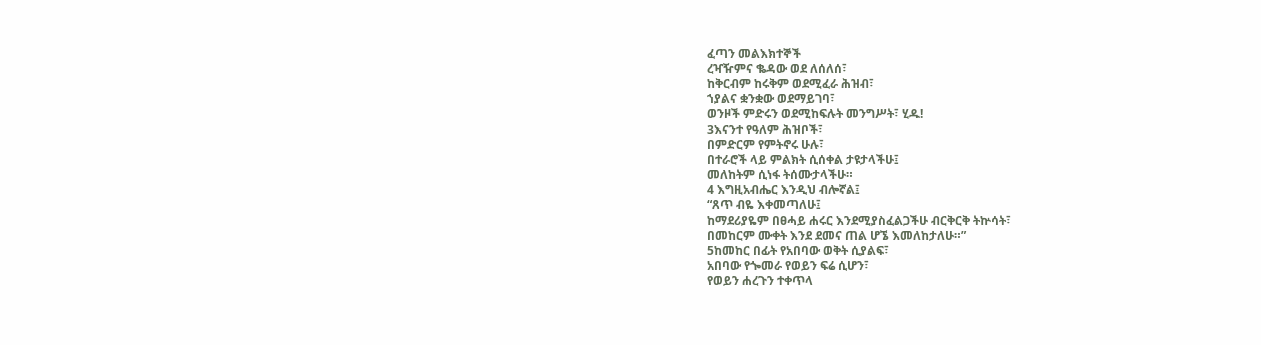ፈጣን መልእክተኞች
ረዣዥምና ቈዳው ወደ ለሰለሰ፣
ከቅርብም ከሩቅም ወደሚፈራ ሕዝብ፣
ኀያልና ቋንቋው ወደማይገባ፣
ወንዞች ምድሩን ወደሚከፍሉት መንግሥት፣ ሂዱ!
3እናንተ የዓለም ሕዝቦች፣
በምድርም የምትኖሩ ሁሉ፣
በተራሮች ላይ ምልክት ሲሰቀል ታዩታላችሁ፤
መለከትም ሲነፋ ትሰሙታላችሁ።
4 እግዚአብሔር እንዲህ ብሎኛል፤
“ጸጥ ብዬ እቀመጣለሁ፤
ከማደሪያዬም በፀሓይ ሐሩር እንደሚያስፈልጋችሁ ብርቅርቅ ትኵሳት፣
በመከርም ሙቀት እንደ ደመና ጠል ሆኜ እመለከታለሁ።”
5ከመከር በፊት የአበባው ወቅት ሲያልፍ፣
አበባው የጐመራ የወይን ፍሬ ሲሆን፣
የወይን ሐረጉን ተቀጥላ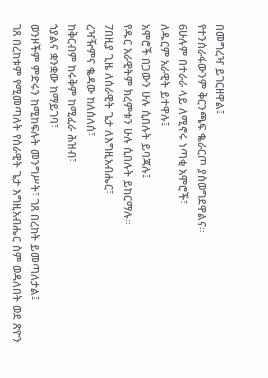በመግረዣ ይገርዘዋል፤
የተንሰራፋውንም ቅርንጫፍ ቈራርጦ ያስወግደዋልና።
6ሁሉም በተራራ ላይ ለሚኖሩ ነጣቂ አሞሮች፣
ለዱርም አራዊት ይተዋሉ፤
አሞሮች በጋውን ሁሉ ሲበሉት ይባጃሉ፤
የዱር አራዊትም ክረምቱን ሁሉ ሲበሉት ይከርማሉ።
7በዚያ ጊዜ ለሰራዊት ጌታ ለእግዚአብሔር፣
ረዣዥምና ቈዳው ከለሰለሰ፣
ከቅርብም ከሩቅም ከሚፈራ ሕዝብ፣
ኀያልና ቋንቋው ከማይገባ፣
ወንዞችም ምድሩን ከሚከፍሉት መንግሥት፣ ገጸ በረከት ይመጣለታል፤
ገጸ በረከቱም የሚመጣለት የሰራዊት ጌታ እግዚአብሔር ስም ወዳለበት ወደ ጽዮን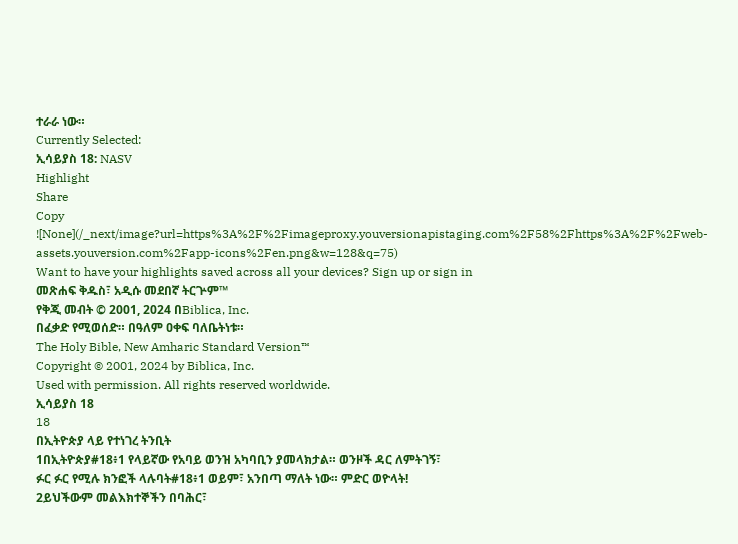ተራራ ነው።
Currently Selected:
ኢሳይያስ 18: NASV
Highlight
Share
Copy
![None](/_next/image?url=https%3A%2F%2Fimageproxy.youversionapistaging.com%2F58%2Fhttps%3A%2F%2Fweb-assets.youversion.com%2Fapp-icons%2Fen.png&w=128&q=75)
Want to have your highlights saved across all your devices? Sign up or sign in
መጽሐፍ ቅዱስ፣ አዲሱ መደበኛ ትርጕም™
የቅጂ መብት © 2001, 2024 በBiblica, Inc.
በፈቃድ የሚወሰድ። በዓለም ዐቀፍ ባለቤትነቱ።
The Holy Bible, New Amharic Standard Version™
Copyright © 2001, 2024 by Biblica, Inc.
Used with permission. All rights reserved worldwide.
ኢሳይያስ 18
18
በኢትዮጵያ ላይ የተነገረ ትንቢት
1በኢትዮጵያ#18፥1 የላይኛው የአባይ ወንዝ አካባቢን ያመላክታል። ወንዞች ዳር ለምትገኝ፣
ፉር ፉር የሚሉ ክንፎች ላሉባት#18፥1 ወይም፣ አንበጣ ማለት ነው። ምድር ወዮላት!
2ይህችውም መልእክተኞችን በባሕር፣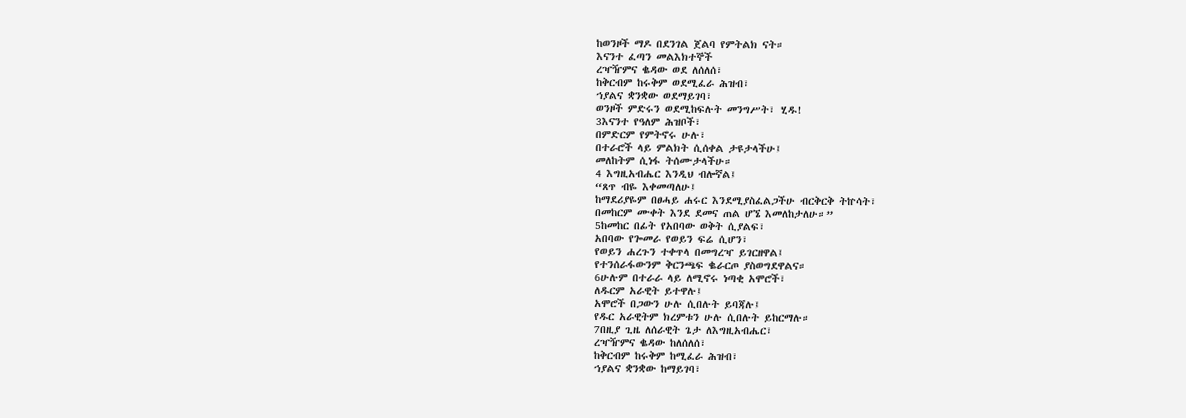ከወንዞች ማዶ በደንገል ጀልባ የምትልክ ናት።
እናንተ ፈጣን መልእክተኞች
ረዣዥምና ቈዳው ወደ ለሰለሰ፣
ከቅርብም ከሩቅም ወደሚፈራ ሕዝብ፣
ኀያልና ቋንቋው ወደማይገባ፣
ወንዞች ምድሩን ወደሚከፍሉት መንግሥት፣ ሂዱ!
3እናንተ የዓለም ሕዝቦች፣
በምድርም የምትኖሩ ሁሉ፣
በተራሮች ላይ ምልክት ሲሰቀል ታዩታላችሁ፤
መለከትም ሲነፋ ትሰሙታላችሁ።
4 እግዚአብሔር እንዲህ ብሎኛል፤
“ጸጥ ብዬ እቀመጣለሁ፤
ከማደሪያዬም በፀሓይ ሐሩር እንደሚያስፈልጋችሁ ብርቅርቅ ትኵሳት፣
በመከርም ሙቀት እንደ ደመና ጠል ሆኜ እመለከታለሁ።”
5ከመከር በፊት የአበባው ወቅት ሲያልፍ፣
አበባው የጐመራ የወይን ፍሬ ሲሆን፣
የወይን ሐረጉን ተቀጥላ በመግረዣ ይገርዘዋል፤
የተንሰራፋውንም ቅርንጫፍ ቈራርጦ ያስወግደዋልና።
6ሁሉም በተራራ ላይ ለሚኖሩ ነጣቂ አሞሮች፣
ለዱርም አራዊት ይተዋሉ፤
አሞሮች በጋውን ሁሉ ሲበሉት ይባጃሉ፤
የዱር አራዊትም ክረምቱን ሁሉ ሲበሉት ይከርማሉ።
7በዚያ ጊዜ ለሰራዊት ጌታ ለእግዚአብሔር፣
ረዣዥምና ቈዳው ከለሰለሰ፣
ከቅርብም ከሩቅም ከሚፈራ ሕዝብ፣
ኀያልና ቋንቋው ከማይገባ፣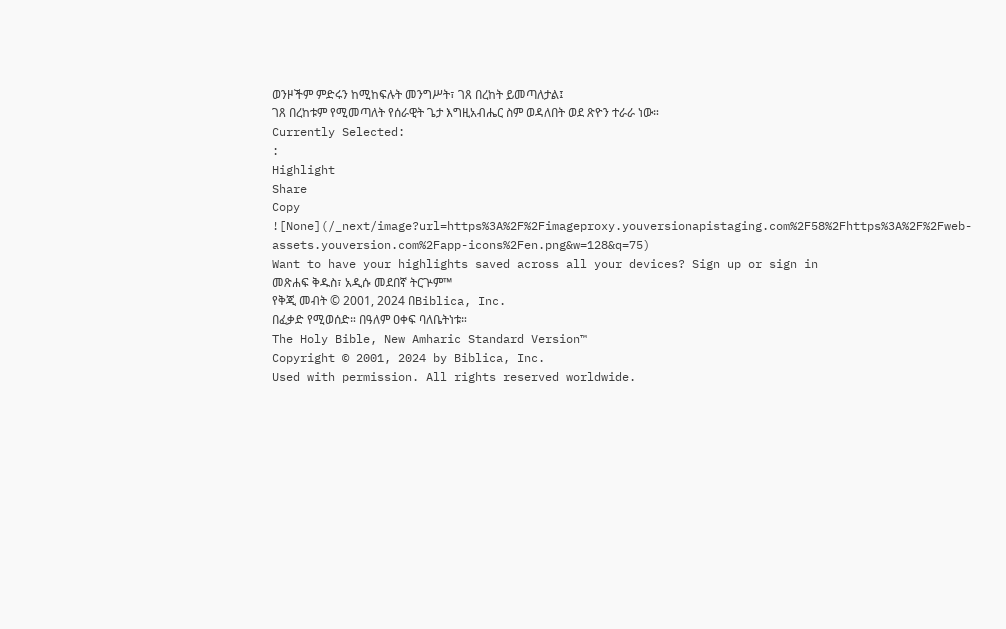ወንዞችም ምድሩን ከሚከፍሉት መንግሥት፣ ገጸ በረከት ይመጣለታል፤
ገጸ በረከቱም የሚመጣለት የሰራዊት ጌታ እግዚአብሔር ስም ወዳለበት ወደ ጽዮን ተራራ ነው።
Currently Selected:
:
Highlight
Share
Copy
![None](/_next/image?url=https%3A%2F%2Fimageproxy.youversionapistaging.com%2F58%2Fhttps%3A%2F%2Fweb-assets.youversion.com%2Fapp-icons%2Fen.png&w=128&q=75)
Want to have your highlights saved across all your devices? Sign up or sign in
መጽሐፍ ቅዱስ፣ አዲሱ መደበኛ ትርጕም™
የቅጂ መብት © 2001, 2024 በBiblica, Inc.
በፈቃድ የሚወሰድ። በዓለም ዐቀፍ ባለቤትነቱ።
The Holy Bible, New Amharic Standard Version™
Copyright © 2001, 2024 by Biblica, Inc.
Used with permission. All rights reserved worldwide.